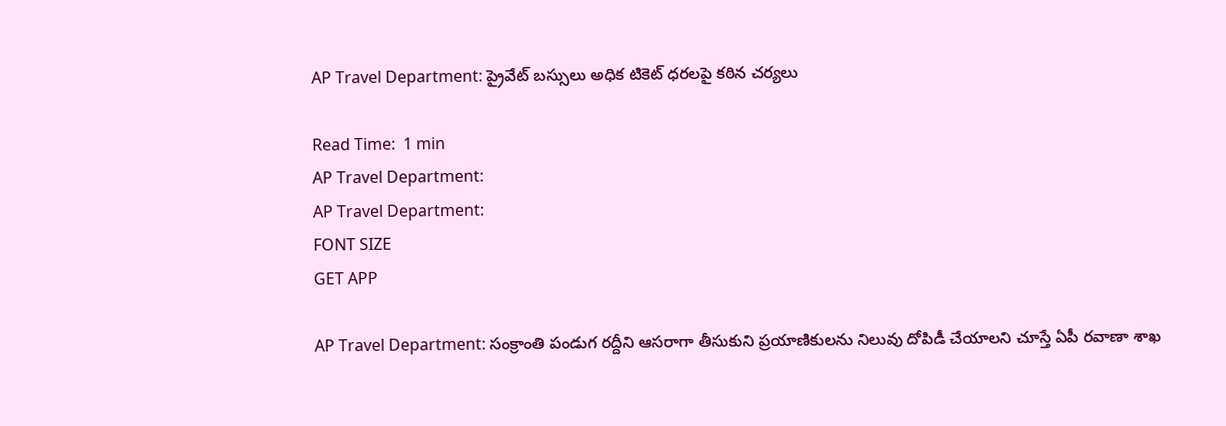AP Travel Department: ప్రైవేట్ బస్సులు అధిక టికెట్ ధరలపై కఠిన చర్యలు

Read Time:  1 min
AP Travel Department:
AP Travel Department:
FONT SIZE
GET APP

AP Travel Department: సంక్రాంతి పండుగ రద్దీని ఆసరాగా తీసుకుని ప్రయాణికులను నిలువు దోపిడీ చేయాలని చూస్తే ఏపీ రవాణా శాఖ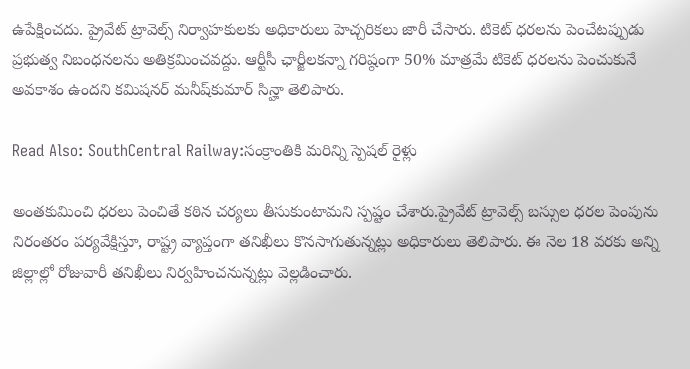ఉపేక్షించదు. ప్రైవేట్ ట్రావెల్స్ నిర్వాహకులకు అధికారులు హెచ్చరికలు జారీ చేసారు. టికెట్ ధరలను పెంచేటప్పుడు ప్రభుత్వ నిబంధనలను అతిక్రమించవద్దు. ఆర్టీసీ ఛార్జీలకన్నా గరిష్ఠంగా 50% మాత్రమే టికెట్ ధరలను పెంచుకునే అవకాశం ఉందని కమిషనర్ మనీష్‌కుమార్ సిన్హా తెలిపారు.

Read Also: SouthCentral Railway:సంక్రాంతికి మరిన్ని స్పెషల్ రైళ్లు

అంతకుమించి ధరలు పెంచితే కఠిన చర్యలు తీసుకుంటామని స్పష్టం చేశారు.ప్రైవేట్ ట్రావెల్స్ బస్సుల ధరల పెంపును నిరంతరం పర్యవేక్షిస్తూ, రాష్ట్ర వ్యాప్తంగా తనిఖీలు కొనసాగుతున్నట్లు అధికారులు తెలిపారు. ఈ నెల 18 వరకు అన్ని జిల్లాల్లో రోజువారీ తనిఖీలు నిర్వహించనున్నట్లు వెల్లడించారు.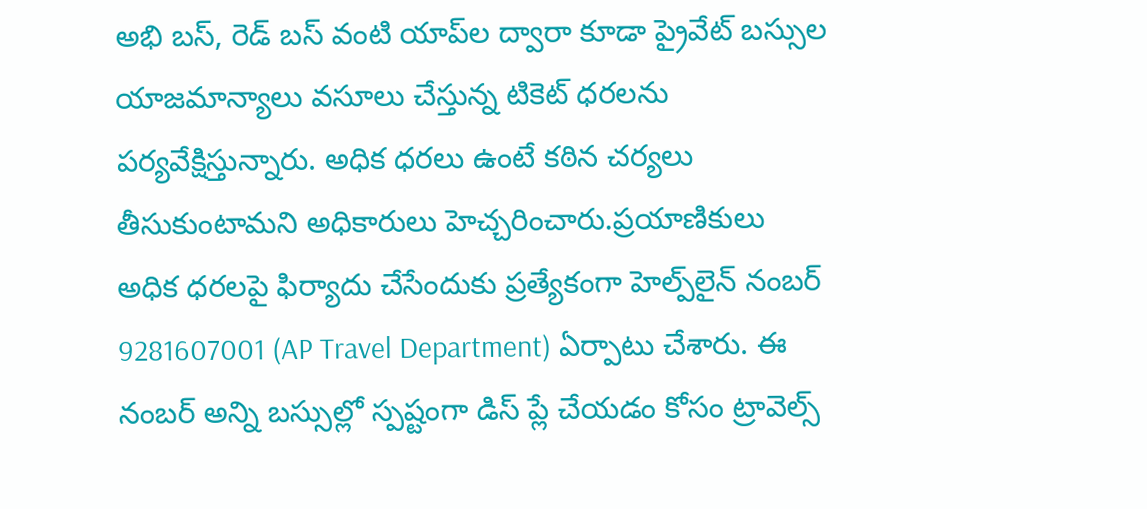అభి బస్, రెడ్ బస్ వంటి యాప్‌ల ద్వారా కూడా ప్రైవేట్ బస్సుల యాజమాన్యాలు వసూలు చేస్తున్న టికెట్ ధరలను పర్యవేక్షిస్తున్నారు. అధిక ధరలు ఉంటే కఠిన చర్యలు తీసుకుంటామని అధికారులు హెచ్చరించారు.ప్రయాణికులు అధిక ధరలపై ఫిర్యాదు చేసేందుకు ప్రత్యేకంగా హెల్ప్‌లైన్ నంబర్ 9281607001 (AP Travel Department) ఏర్పాటు చేశారు. ఈ నంబర్ అన్ని బస్సుల్లో స్పష్టంగా డిస్ ప్లే చేయడం కోసం ట్రావెల్స్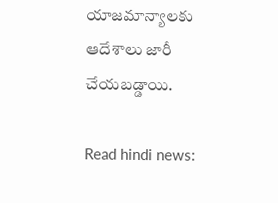యాజమాన్యాలకు ఆదేశాలు జారీ చేయబడ్డాయి.

Read hindi news: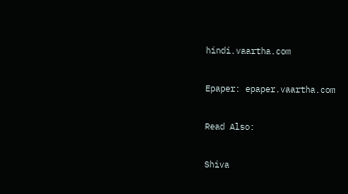hindi.vaartha.com

Epaper: epaper.vaartha.com

Read Also:

Shiva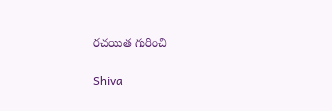రచయిత గురించి

Shiva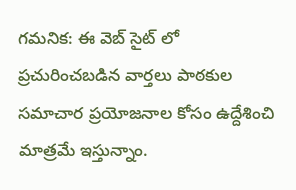గమనిక: ఈ వెబ్ సైట్ లో ప్రచురించబడిన వార్తలు పాఠకుల సమాచార ప్రయోజనాల కోసం ఉద్దేశించి మాత్రమే ఇస్తున్నాం.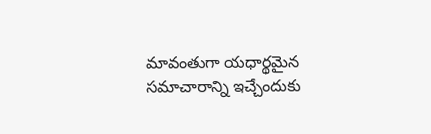మావంతుగా యధార్థమైన సమాచారాన్ని ఇచ్చేందుకు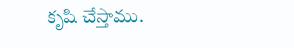కృషి చేస్తాము.